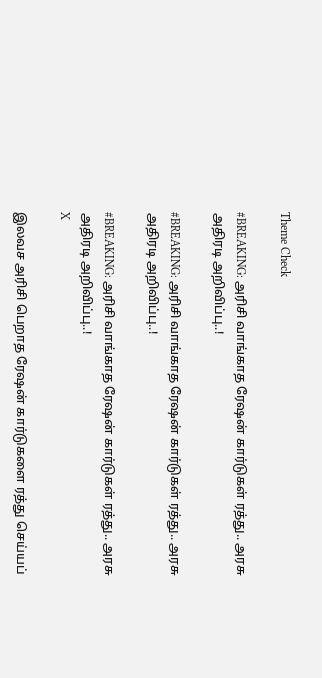Theme Check

#BREAKING: அரிசி வாங்காத ரேஷன் கார்டுகள் ரத்து.. அரசு அதிரடி அறிவிப்பு..!

#BREAKING: அரிசி வாங்காத ரேஷன் கார்டுகள் ரத்து.. அரசு அதிரடி அறிவிப்பு..!

#BREAKING: அரிசி வாங்காத ரேஷன் கார்டுகள் ரத்து.. அரசு அதிரடி அறிவிப்பு..!
X

இலவச அரிசி பெறாத ரேஷன் கார்டுகளை ரத்து செய்யப்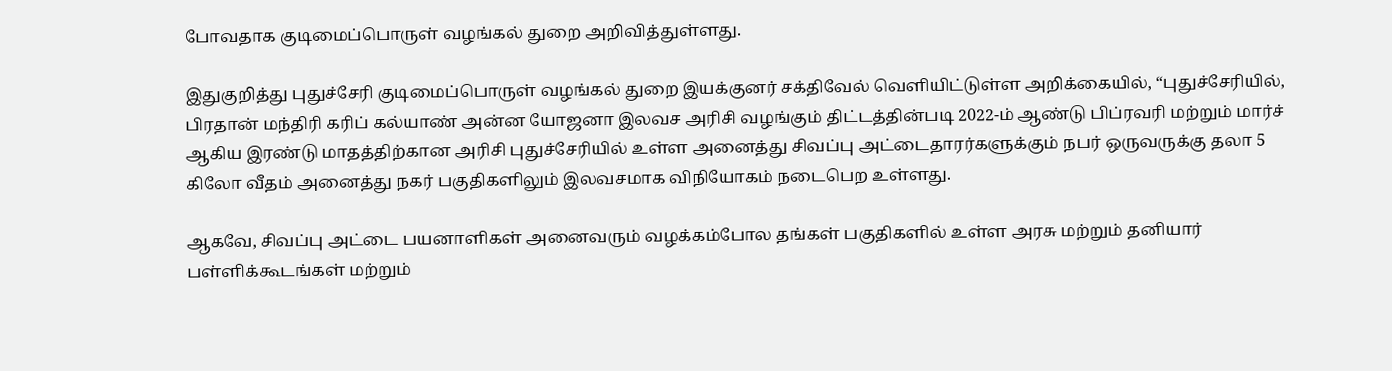போவதாக குடிமைப்பொருள் வழங்கல் துறை அறிவித்துள்ளது.

இதுகுறித்து புதுச்சேரி குடிமைப்பொருள் வழங்கல் துறை இயக்குனர் சக்திவேல் வெளியிட்டுள்ள அறிக்கையில், “புதுச்சேரியில், பிரதான் மந்திரி கரிப் கல்யாண் அன்ன யோஜனா இலவச அரிசி வழங்கும் திட்டத்தின்படி 2022-ம் ஆண்டு பிப்ரவரி மற்றும் மார்ச் ஆகிய இரண்டு மாதத்திற்கான அரிசி புதுச்சேரியில் உள்ள அனைத்து சிவப்பு அட்டைதாரர்களுக்கும் நபர் ஒருவருக்கு தலா 5 கிலோ வீதம் அனைத்து நகர் பகுதிகளிலும் இலவசமாக விநியோகம் நடைபெற உள்ளது.

ஆகவே, சிவப்பு அட்டை பயனாளிகள் அனைவரும் வழக்கம்போல தங்கள் பகுதிகளில் உள்ள அரசு மற்றும் தனியார் பள்ளிக்கூடங்கள் மற்றும்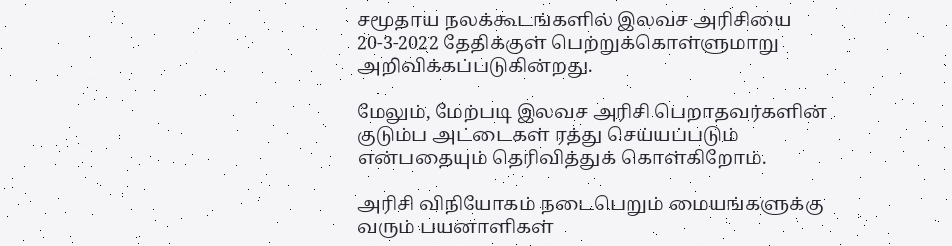சமூதாய நலக்கூடங்களில் இலவச அரிசியை 20-3-2022 தேதிக்குள் பெற்றுக்கொள்ளுமாறு அறிவிக்கப்படுகின்றது.

மேலும், மேற்படி இலவச அரிசி பெறாதவர்களின் குடும்ப அட்டைகள் ரத்து செய்யப்படும் என்பதையும் தெரிவித்துக் கொள்கிறோம்.

அரிசி விநியோகம் நடைபெறும் மையங்களுக்கு வரும் பயனாளிகள்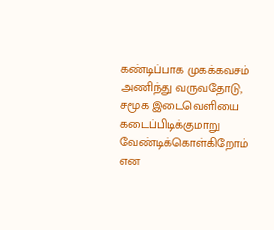கண்டிப்பாக முகக்கவசம் அணிந்து வருவதோடு, சமூக இடைவெளியை கடைப்பிடிக்குமாறு வேண்டிக்கொள்கிறோம் என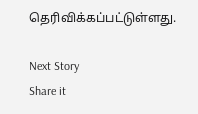தெரிவிக்கப்பட்டுள்ளது.

Next Story
Share it